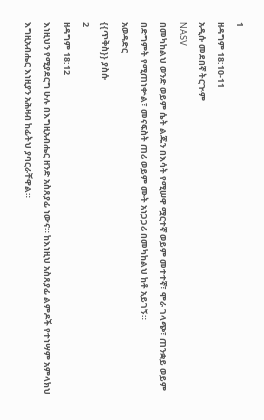1
ዘዳግም 18:10-11
አዲሱ መደበኛ ትርጒም
NASV
በመካከልህ ወንድ ወይም ሴት ልጁን በእሳት የሚሠዋ ሟርተኛ ወይም መተተኛ፣ ሞራ ገላጭ፣ ጠንቋይ ወይም በድግምት የሚጠነቍል፣ መናፍስት ጠሪ ወይም ሙት አነጋጋሪ በመካከልህ ከቶ አይገኝ።
አወዳድር
{{ጥቅስ}} ያስሱ
2
ዘዳግም 18:12
እነዚህን የሚያደርግ ሁሉ በእግዚአብሔር ዘንድ አስጸያፊ ነውና። ከእነዚህ አስጸያፊ ልምዶች የተነሣም አምላክህ እግዚአብሔር እነዚያን አሕዛብ ከፊትህ ያባርራቸዋል።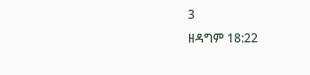3
ዘዳግም 18:22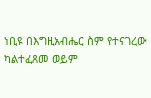ነቢዩ በእግዚአብሔር ስም የተናገረው ካልተፈጸመ ወይም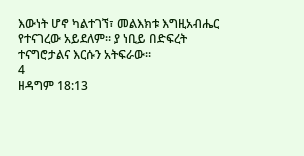እውነት ሆኖ ካልተገኘ፣ መልእክቱ እግዚአብሔር የተናገረው አይደለም። ያ ነቢይ በድፍረት ተናግሮታልና እርሱን አትፍራው።
4
ዘዳግም 18:13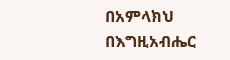በአምላክህ በእግዚአብሔር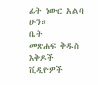ፊት ነውር አልባ ሁን።
ቤት
መጽሐፍ ቅዱስ
እቅዶች
ቪዲዮዎች